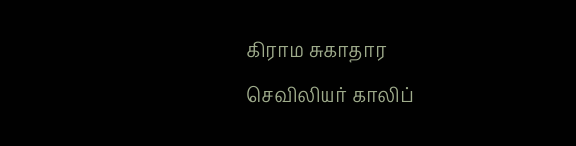கிராம சுகாதார செவிலியர் காலிப்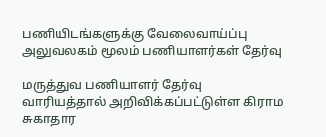பணியிடங்களுக்கு வேலைவாய்ப்பு அலுவலகம் மூலம் பணியாளர்கள் தேர்வு

மருத்துவ பணியாளர் தேர்வு வாரியத்தால் அறிவிக்கப்பட்டுள்ள கிராம சுகாதார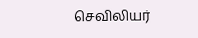செவிலியர்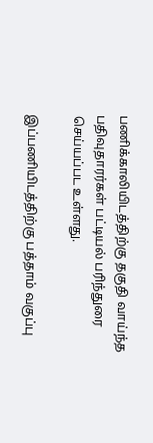பணிக்காலியிடத்திற்கு தகுதி வாய்ந்த பதிவுதாரர்கள் பட்டியல் பரிந்துரை செய்யப்பட உள்ளது.

இப்பணியிடத்திற்கு பத்தாம் வகுப்பு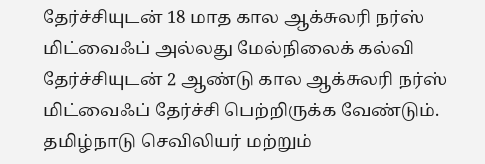தேர்ச்சியுடன் 18 மாத கால ஆக்சுலரி நர்ஸ் மிட்வைஃப் அல்லது மேல்நிலைக் கல்வி தேர்ச்சியுடன் 2 ஆண்டு கால ஆக்சுலரி நர்ஸ் மிட்வைஃப் தேர்ச்சி பெற்றிருக்க வேண்டும். தமிழ்நாடு செவிலியர் மற்றும்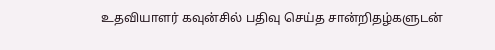உதவியாளர் கவுன்சில் பதிவு செய்த சான்றிதழ்களுடன்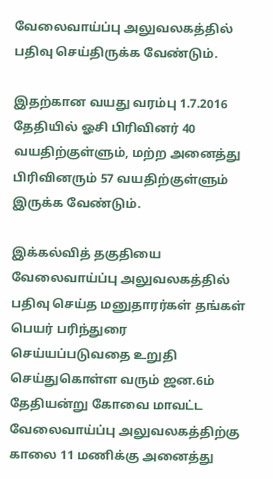வேலைவாய்ப்பு அலுவலகத்தில் பதிவு செய்திருக்க வேண்டும்.

இதற்கான வயது வரம்பு 1.7.2016 தேதியில் ஓசி பிரிவினர் 40 வயதிற்குள்ளும், மற்ற அனைத்து பிரிவினரும் 57 வயதிற்குள்ளும் இருக்க வேண்டும்.

இக்கல்வித் தகுதியை வேலைவாய்ப்பு அலுவலகத்தில் பதிவு செய்த மனுதாரர்கள் தங்கள் பெயர் பரிந்துரை செய்யப்படுவதை உறுதி செய்துகொள்ள வரும் ஜன.6ம் தேதியன்று கோவை மாவட்ட வேலைவாய்ப்பு அலுவலகத்திற்கு காலை 11 மணிக்கு அனைத்து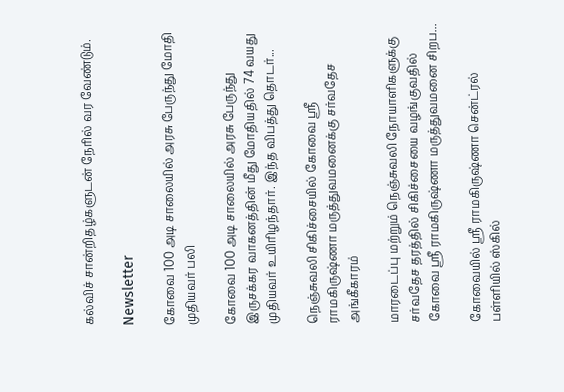கல்விச் சான்றிதழ்களுடன் நேரில் வர வேண்டும்.

Newsletter

கோவை 100 அடி சாலையில் அரசு பேருந்து மோதி முதியவர் பலி

கோவை 100 அடி சாலையில் அரசு பேருந்து இருசக்கர வாகனத்தின் மீது மோதியதில் 74 வயது முதியவர் உயிரிழந்தார். இந்த விபத்து தொடர்...

நெஞ்சுவலி சிகிச்சையில் கோவை ஸ்ரீ ராமகிருஷ்ணா மருத்துவமனைக்கு சர்வதேச அங்கீகாரம்

மாரடைப்பு மற்றும் நெஞ்சுவலி நோயாளிகளுக்கு சர்வதேச தரத்தில் சிகிச்சையை வழங்குவதில் கோவை ஸ்ரீ ராமகிருஷ்ணா மருத்துவமனை சிறப...

கோவையில் ஸ்ரீ ராமகிருஷ்ணா சென்ட்ரல் பள்ளியில் ஸ்கில்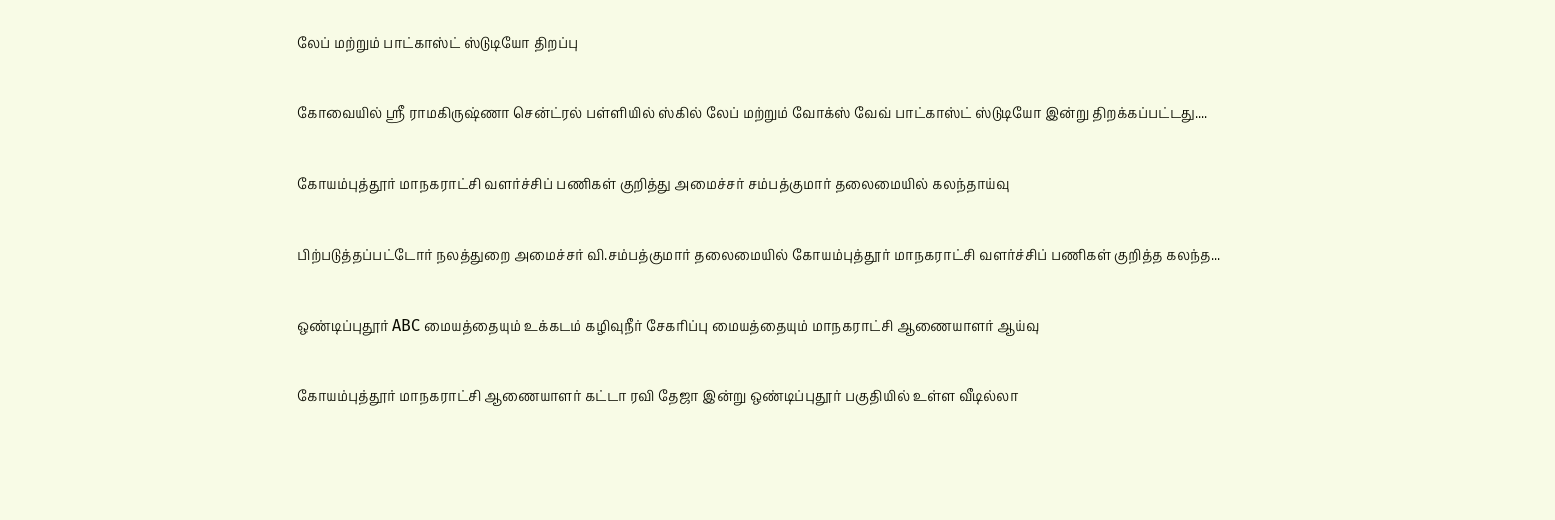லேப் மற்றும் பாட்காஸ்ட் ஸ்டுடியோ திறப்பு

கோவையில் ஸ்ரீ ராமகிருஷ்ணா சென்ட்ரல் பள்ளியில் ஸ்கில் லேப் மற்றும் வோக்ஸ் வேவ் பாட்காஸ்ட் ஸ்டுடியோ இன்று திறக்கப்பட்டது....

கோயம்புத்தூர் மாநகராட்சி வளர்ச்சிப் பணிகள் குறித்து அமைச்சர் சம்பத்குமார் தலைமையில் கலந்தாய்வு

பிற்படுத்தப்பட்டோர் நலத்துறை அமைச்சர் வி.சம்பத்குமார் தலைமையில் கோயம்புத்தூர் மாநகராட்சி வளர்ச்சிப் பணிகள் குறித்த கலந்த...

ஒண்டிப்புதூர் ABC மையத்தையும் உக்கடம் கழிவுநீர் சேகரிப்பு மையத்தையும் மாநகராட்சி ஆணையாளர் ஆய்வு

கோயம்புத்தூர் மாநகராட்சி ஆணையாளர் கட்டா ரவி தேஜா இன்று ஒண்டிப்புதூர் பகுதியில் உள்ள வீடில்லா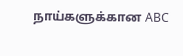நாய்களுக்கான ABC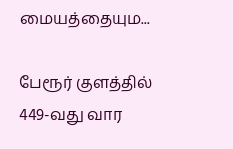மையத்தையும...

பேரூர் குளத்தில் 449-வது வார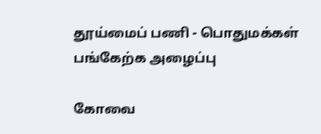தூய்மைப் பணி - பொதுமக்கள் பங்கேற்க அழைப்பு

கோவை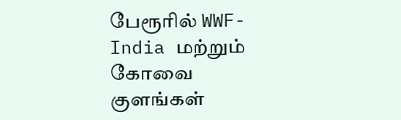பேரூரில் WWF-India மற்றும் கோவை குளங்கள்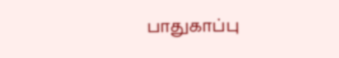பாதுகாப்பு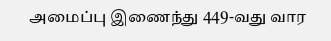அமைப்பு இணைந்து 449-வது வார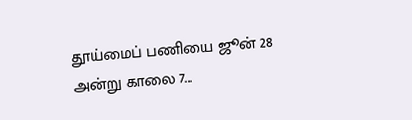தூய்மைப் பணியை ஜூன் 28 அன்று காலை 7...